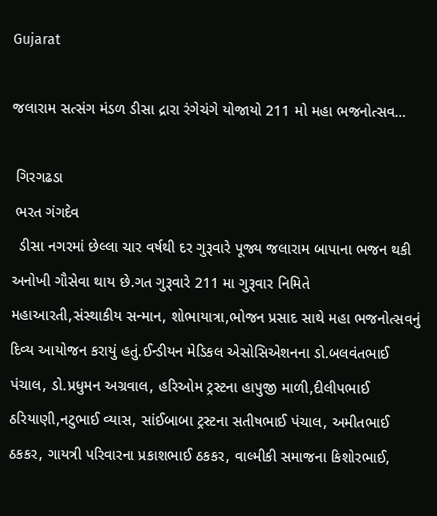Gujarat

જલારામ સત્સંગ મંડળ ડીસા દ્રારા રંગેચંગે યોજાયો 211 મો મહા ભજનોત્સવ…

 ગિરગઢડા
 ભરત ગંગદેવ
  ડીસા નગરમાં છેલ્લા ચાર વર્ષથી દર ગુરૂવારે પૂજ્ય જલારામ બાપાના ભજન થકી અનોખી ગૌસેવા થાય છે.ગત ગુરૂવારે 211 મા ગુરૂવાર નિમિતે મહાઆરતી,સંસ્થાકીય સન્માન, શોભાયાત્રા,ભોજન પ્રસાદ સાથે મહા ભજનોત્સવનું દિવ્ય આયોજન કરાયું હતું.ઈન્ડીયન મેડિકલ એસોસિએશનના ડો.બલવંતભાઈ પંચાલ, ડો.પ્રધુમન અગ્રવાલ, હરિઓમ ટ્રસ્ટના હાપુજી માળી,દીલીપભાઈ ઠરિયાણી,નટુભાઈ વ્યાસ, સાંઈબાબા ટ્રસ્ટના સતીષભાઈ પંચાલ, અમીતભાઈ ઠકકર, ગાયત્રી પરિવારના પ્રકાશભાઈ ઠકકર, વાલ્મીકી સમાજના કિશોરભાઈ,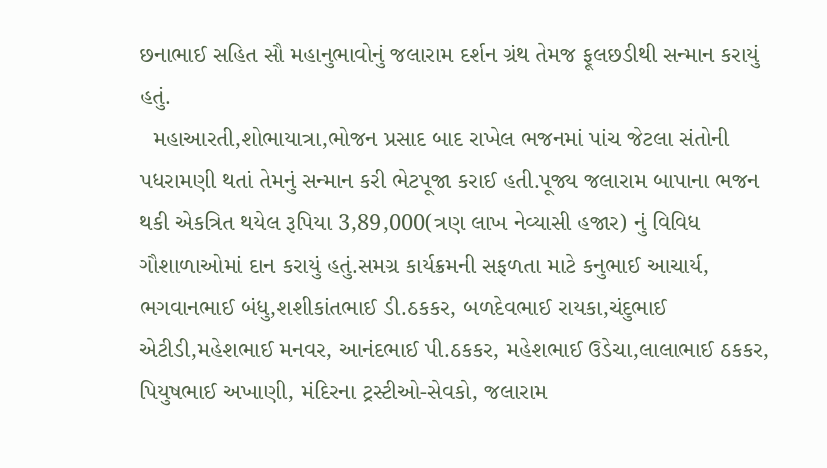છનાભાઈ સહિત સૌ મહાનુભાવોનું જલારામ દર્શન ગ્રંથ તેમજ ફૂલછડીથી સન્માન કરાયું હતું.
  મહાઆરતી,શોભાયાત્રા,ભોજન પ્રસાદ બાદ રાખેલ ભજનમાં પાંચ જેટલા સંતોની પધરામણી થતાં તેમનું સન્માન કરી ભેટપૂજા કરાઈ હતી.પૂજ્ય જલારામ બાપાના ભજન થકી એકત્રિત થયેલ રૂપિયા 3,89,000(ત્રણ લાખ નેવ્યાસી હજાર) નું વિવિધ ગૌશાળાઓમાં દાન કરાયું હતું.સમગ્ર કાર્યક્રમની સફળતા માટે કનુભાઈ આચાર્ય, ભગવાનભાઈ બંધુ,શશીકાંતભાઈ ડી.ઠકકર, બળદેવભાઈ રાયકા,ચંદુભાઈ એટીડી,મહેશભાઈ મનવર, આનંદભાઈ પી.ઠકકર, મહેશભાઈ ઉડેચા,લાલાભાઈ ઠકકર, પિયુષભાઈ અખાણી, મંદિરના ટ્રસ્ટીઓ-સેવકો, જલારામ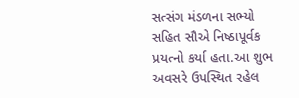સત્સંગ મંડળના સભ્યો સહિત સૌએ નિષ્ઠાપૂર્વક પ્રયત્નો કર્યા હતા.આ શુભ અવસરે ઉપસ્થિત રહેલ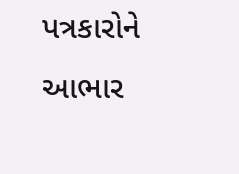પત્રકારોને આભાર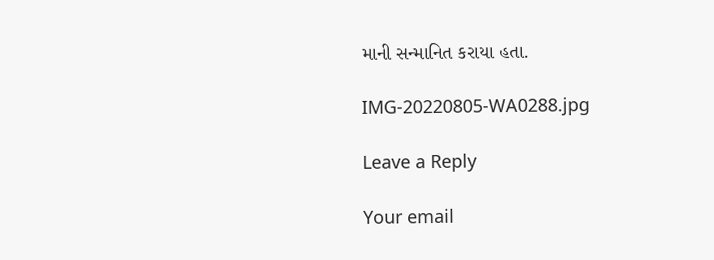માની સન્માનિત કરાયા હતા.

IMG-20220805-WA0288.jpg

Leave a Reply

Your email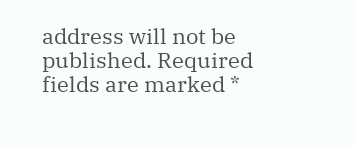address will not be published. Required fields are marked *